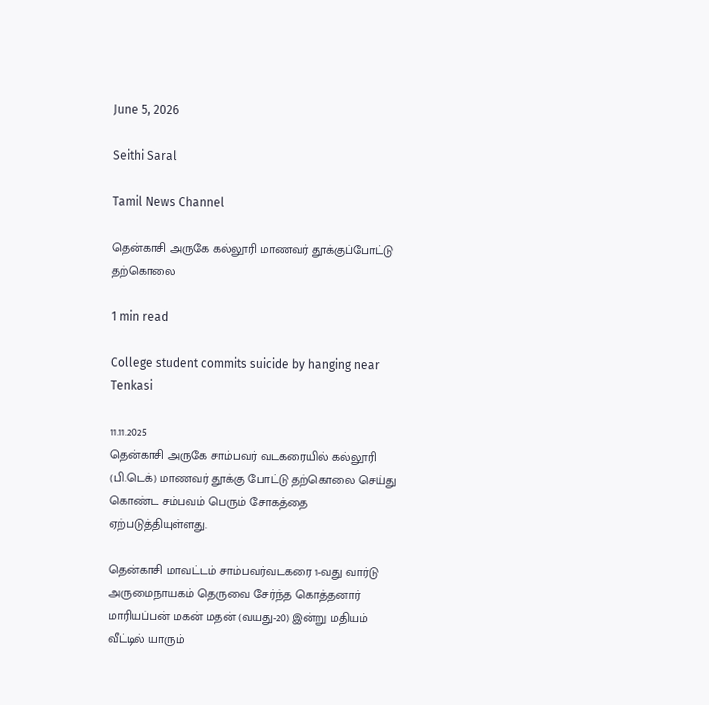June 5, 2026

Seithi Saral

Tamil News Channel

தென்காசி அருகே கல்லூரி மாணவர் தூக்குப்போட்டு தற்கொலை

1 min read

College student commits suicide by hanging near Tenkasi

11.11.2025
தென்காசி அருகே சாம்பவர் வடகரையில் கல்லூரி (பி.டெக்) மாணவர் தூக்கு போட்டு தற்கொலை செய்து கொண்ட சம்பவம் பெரும் சோகத்தை ஏற்படுத்தியுள்ளது.

தென்காசி மாவட்டம் சாம்பவர்வடகரை 1-வது வார்டு அருமைநாயகம் தெருவை சேர்ந்த கொத்தனார் மாரியப்பன் மகன் மதன் (வயது-20) இன்று மதியம் வீட்டில் யாரும்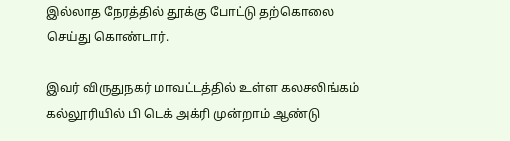இல்லாத நேரத்தில் தூக்கு போட்டு தற்கொலை செய்து கொண்டார்.

இவர் விருதுநகர் மாவட்டத்தில் உள்ள கலசலிங்கம் கல்லூரியில் பி டெக் அக்ரி முன்றாம் ஆண்டு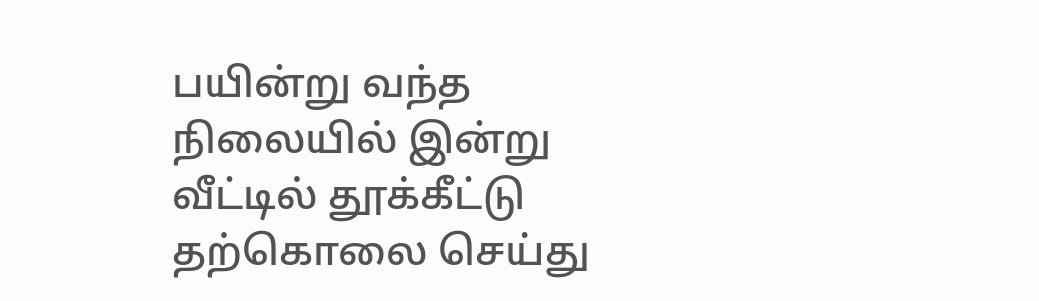பயின்று வந்த நிலையில் இன்று வீட்டில் தூக்கீட்டு தற்கொலை செய்து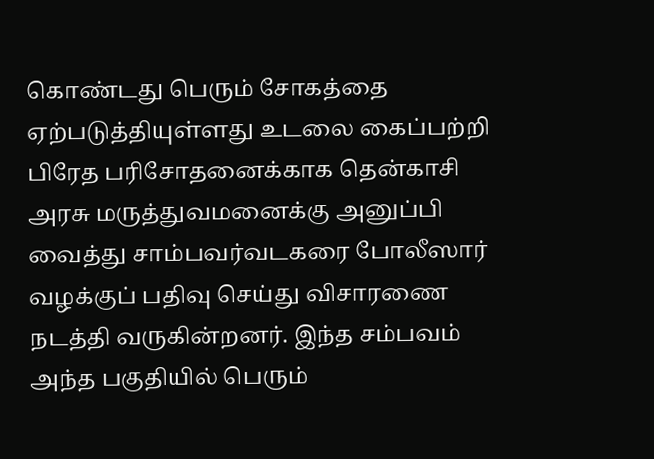கொண்டது பெரும் சோகத்தை ஏற்படுத்தியுள்ளது உடலை கைப்பற்றி பிரேத பரிசோதனைக்காக தென்காசி அரசு மருத்துவமனைக்கு அனுப்பி வைத்து சாம்பவர்வடகரை போலீஸார் வழக்குப் பதிவு செய்து விசாரணை நடத்தி வருகின்றனர். இந்த சம்பவம் அந்த பகுதியில் பெரும்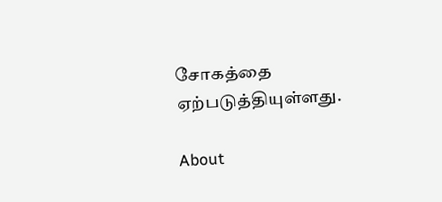சோகத்தை ஏற்படுத்தியுள்ளது.

About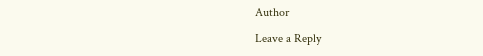Author

Leave a Reply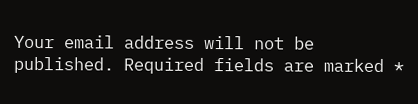Your email address will not be published. Required fields are marked *